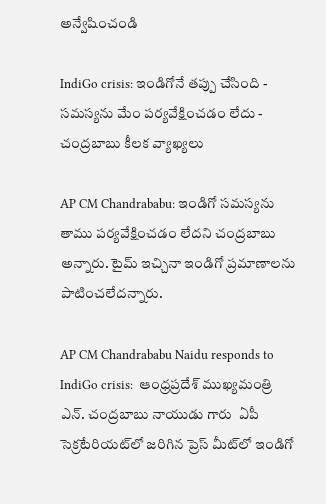అన్వేషించండి

IndiGo crisis: ఇండిగోనే తప్పు చేసింది - సమస్యను మేం పర్యవేక్షించడం లేదు - చంద్రబాబు కీలక వ్యాఖ్యలు

AP CM Chandrababu: ఇండిగో సమస్యను తాము పర్యవేక్షించడం లేదని చంద్రబాబు అన్నారు. టైమ్ ఇచ్చినా ఇండిగో ప్రమాణాలను పాటించలేదన్నారు.

AP CM Chandrababu Naidu responds to IndiGo crisis:  ఆంధ్రప్రదేశ్ ముఖ్యమంత్రి ఎన్. చంద్రబాబు నాయుడు గారు  ఏపీ సెక్రటేరియట్‌లో జరిగిన ప్రెస్ మీట్‌లో ఇండిగో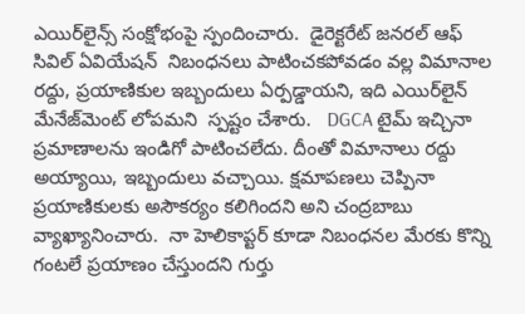ఎయిర్‌లైన్స్ సంక్షోభంపై స్పందించారు.  డైరెక్టరేట్ జనరల్ ఆఫ్ సివిల్ ఏవియేషన్  నిబంధనలు పాటించకపోవడం వల్ల విమానాల రద్దు, ప్రయాణికుల ఇబ్బందులు ఏర్పడ్డాయని, ఇది ఎయిర్‌లైన్ మేనేజ్‌మెంట్ లోపమని  స్పష్టం చేశారు.   DGCA టైమ్ ఇచ్చినా ప్రమాణాలను ఇండిగో పాటించలేదు. దీంతో విమానాలు రద్దు అయ్యాయి, ఇబ్బందులు వచ్చాయి. క్షమాపణలు చెప్పినా ప్రయాణికులకు అసౌకర్యం కలిగిందని అని చంద్రబాబు  వ్యాఖ్యానించారు.  నా హెలికాప్టర్ కూడా నిబంధనల మేరకు కొన్ని గంటలే ప్రయాణం చేస్తుందని గుర్తు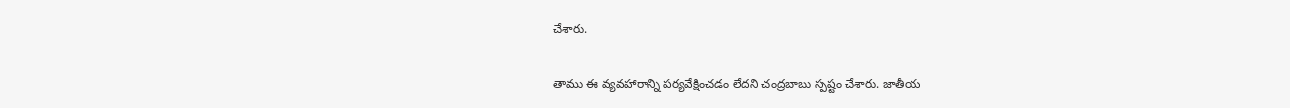చేశారు.

తాము ఈ వ్యవహారాన్ని పర్యవేక్షించడం లేదని చంద్రబాబు స్పష్టం చేశారు. జాతీయ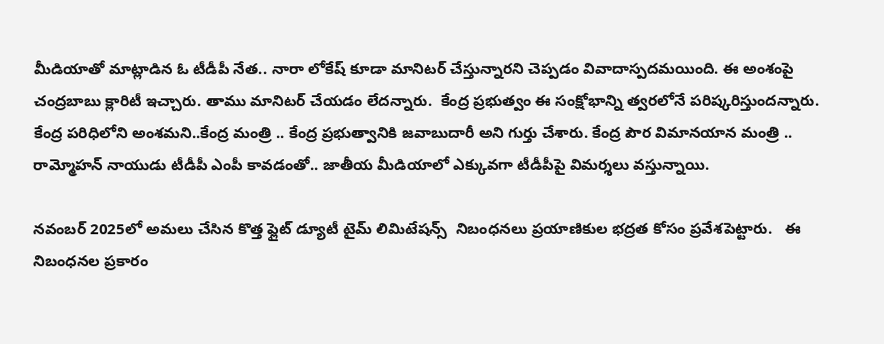మీడియాతో మాట్లాడిన ఓ టీడీపీ నేత.. నారా లోకేష్ కూడా మానిటర్ చేస్తున్నారని చెప్పడం వివాదాస్పదమయింది. ఈ అంశంపై చంద్రబాబు క్లారిటీ ఇచ్చారు. తాము మానిటర్ చేయడం లేదన్నారు.  కేంద్ర ప్రభుత్వం ఈ సంక్షోభాన్ని త్వరలోనే పరిష్కరిస్తుందన్నారు. కేంద్ర పరిధిలోని అంశమని..కేంద్ర మంత్రి .. కేంద్ర ప్రభుత్వానికి జవాబుదారీ అని గుర్తు చేశారు. కేంద్ర పౌర విమానయాన మంత్రి .. రామ్మోహన్ నాయుడు టీడీపీ ఎంపీ కావడంతో.. జాతీయ మీడియాలో ఎక్కువగా టీడీపీపై విమర్శలు వస్తున్నాయి.

నవంబర్ 2025లో అమలు చేసిన కొత్త ఫ్లైట్ డ్యూటీ టైమ్ లిమిటేషన్స్  నిబంధనలు ప్రయాణికుల భద్రత కోసం ప్రవేశపెట్టారు.   ఈ నిబంధనల ప్రకారం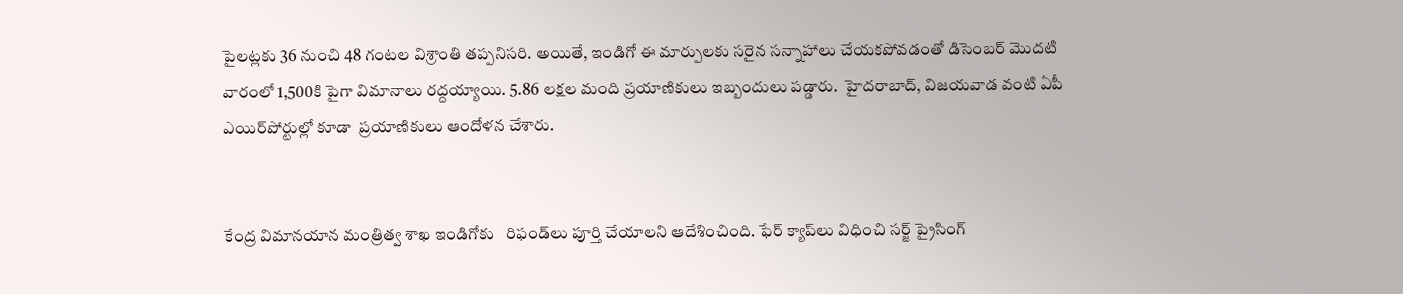పైలట్లకు 36 నుంచి 48 గంటల విశ్రాంతి తప్పనిసరి. అయితే, ఇండిగో ఈ మార్పులకు సరైన సన్నాహాలు చేయకపోవడంతో డిసెంబర్ మొదటి వారంలో 1,500కి పైగా విమానాలు రద్దయ్యాయి. 5.86 లక్షల మంది ప్రయాణికులు ఇబ్బందులు పడ్డారు.  హైదరాబాద్, విజయవాడ వంటి ఏపీ ఎయిర్‌పోర్టుల్లో కూడా  ప్రయాణికులు ఆందోళన చేశారు.


కేంద్ర విమానయాన మంత్రిత్వ శాఖ ఇండిగోకు   రిఫండ్‌లు పూర్తి చేయాలని ఆదేశించింది. ఫేర్ క్యాప్‌లు విధించి సర్జ్ ప్రైసింగ్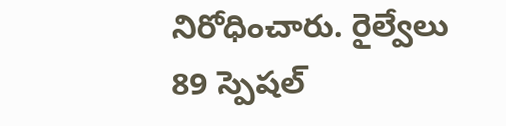నిరోధించారు. రైల్వేలు 89 స్పెషల్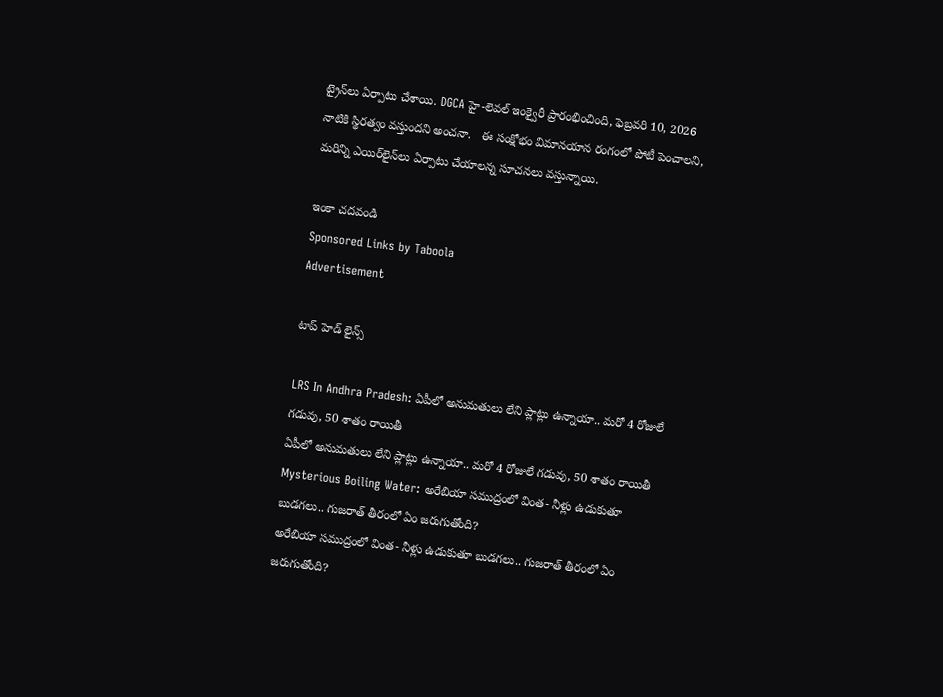ట్రైన్‌లు ఏర్పాటు చేశాయి. DGCA హై-లెవల్ ఇంక్వైరీ ప్రారంభించింది, ఫెబ్రవరి 10, 2026 నాటికి స్థిరత్వం వస్తుందని అంచనా.   ఈ సంక్షోభం విమానయాన రంగంలో పోటీ పెంచాలని, మరిన్ని ఎయిర్‌లైన్‌లు ఏర్పాటు చేయాలన్న సూచనలు వస్తున్నాయి.

ఇంకా చదవండి
Sponsored Links by Taboola
Advertisement

టాప్ హెడ్ లైన్స్

LRS In Andhra Pradesh: ఏపీలో అనుమతులు లేని ప్లాట్లు ఉన్నాయా.. మరో 4 రోజులే గడువు, 50 శాతం రాయితీ
ఏపీలో అనుమతులు లేని ప్లాట్లు ఉన్నాయా.. మరో 4 రోజులే గడువు, 50 శాతం రాయితీ
Mysterious Boiling Water: అరేబియా సముద్రంలో వింత- నీళ్లు ఉడుకుతూ బుడగలు.. గుజరాత్ తీరంలో ఏం జరుగుతోంది?
అరేబియా సముద్రంలో వింత- నీళ్లు ఉడుకుతూ బుడగలు.. గుజరాత్ తీరంలో ఏం జరుగుతోంది?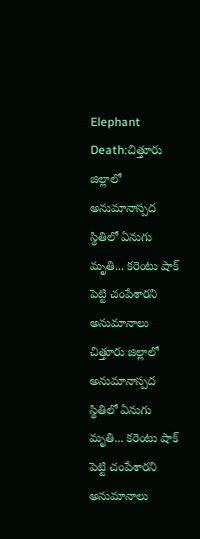Elephant Death:చిత్తూరు జిల్లాలో అనుమానాస్పద స్థితిలో ఏనుగు మృతి... కరెంటు షాక్ పెట్టి చంపేశారని అనుమానాలు
చిత్తూరు జిల్లాలో అనుమానాస్పద స్థితిలో ఏనుగు మృతి... కరెంటు షాక్ పెట్టి చంపేశారని అనుమానాలు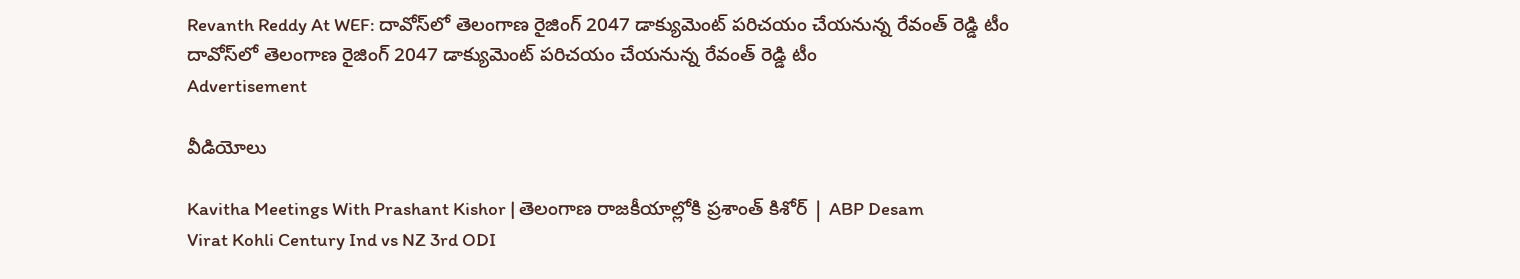Revanth Reddy At WEF: దావోస్‌‌లో తెలంగాణ రైజింగ్ 2047 డాక్యుమెంట్ పరిచయం చేయనున్న రేవంత్ రెడ్డి టీం
దావోస్‌‌లో తెలంగాణ రైజింగ్ 2047 డాక్యుమెంట్ పరిచయం చేయనున్న రేవంత్ రెడ్డి టీం
Advertisement

వీడియోలు

Kavitha Meetings With Prashant Kishor | తెలంగాణ రాజకీయాల్లోకి ప్రశాంత్ కిశోర్ | ABP Desam
Virat Kohli Century Ind vs NZ 3rd ODI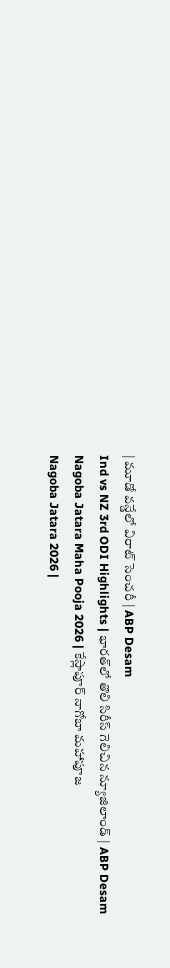| మూడో వన్డేలో విరాట్ సెంచరీ | ABP Desam
Ind vs NZ 3rd ODI Highlights | భారత్‌లో తొలి సిరీస్ గెలిచిన న్యూజిలాండ్ | ABP Desam
Nagoba Jatara Maha Pooja 2026 | కేస్లాపూర్ నాగోబా మహాపూజ
Nagoba Jatara 2026 |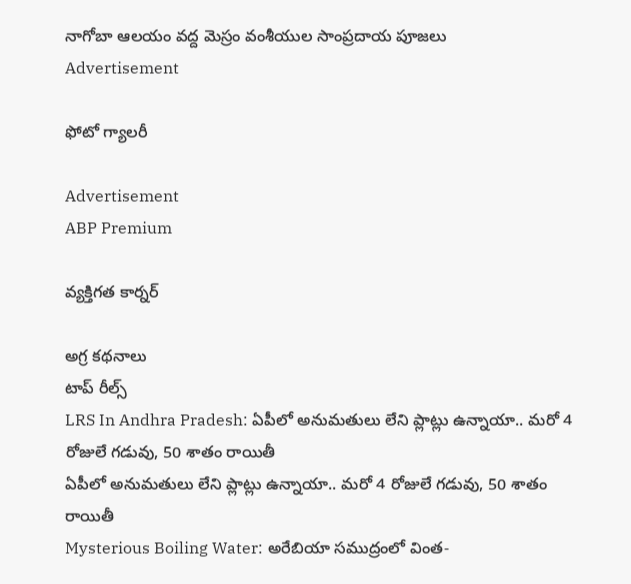నాగోబా ఆలయం వద్ద మెస్రం వంశీయుల సాంప్రదాయ పూజలు
Advertisement

ఫోటో గ్యాలరీ

Advertisement
ABP Premium

వ్యక్తిగత కార్నర్

అగ్ర కథనాలు
టాప్ రీల్స్
LRS In Andhra Pradesh: ఏపీలో అనుమతులు లేని ప్లాట్లు ఉన్నాయా.. మరో 4 రోజులే గడువు, 50 శాతం రాయితీ
ఏపీలో అనుమతులు లేని ప్లాట్లు ఉన్నాయా.. మరో 4 రోజులే గడువు, 50 శాతం రాయితీ
Mysterious Boiling Water: అరేబియా సముద్రంలో వింత-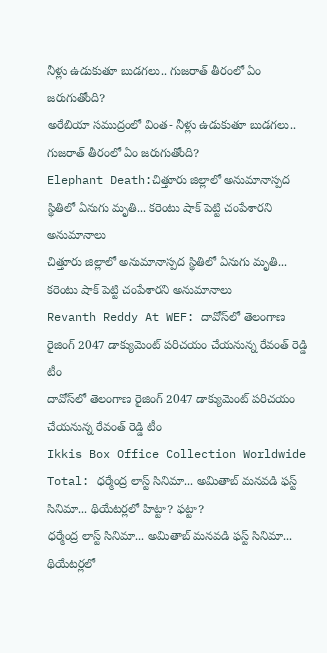నీళ్లు ఉడుకుతూ బుడగలు.. గుజరాత్ తీరంలో ఏం జరుగుతోంది?
అరేబియా సముద్రంలో వింత- నీళ్లు ఉడుకుతూ బుడగలు.. గుజరాత్ తీరంలో ఏం జరుగుతోంది?
Elephant Death:చిత్తూరు జిల్లాలో అనుమానాస్పద స్థితిలో ఏనుగు మృతి... కరెంటు షాక్ పెట్టి చంపేశారని అనుమానాలు
చిత్తూరు జిల్లాలో అనుమానాస్పద స్థితిలో ఏనుగు మృతి... కరెంటు షాక్ పెట్టి చంపేశారని అనుమానాలు
Revanth Reddy At WEF: దావోస్‌‌లో తెలంగాణ రైజింగ్ 2047 డాక్యుమెంట్ పరిచయం చేయనున్న రేవంత్ రెడ్డి టీం
దావోస్‌‌లో తెలంగాణ రైజింగ్ 2047 డాక్యుమెంట్ పరిచయం చేయనున్న రేవంత్ రెడ్డి టీం
Ikkis Box Office Collection Worldwide Total: ధర్మేంద్ర లాస్ట్ సినిమా... అమితాబ్ మనవడి ఫస్ట్ సినిమా... థియేటర్లలో హిట్టా? ఫట్టా?
ధర్మేంద్ర లాస్ట్ సినిమా... అమితాబ్ మనవడి ఫస్ట్ సినిమా... థియేటర్లలో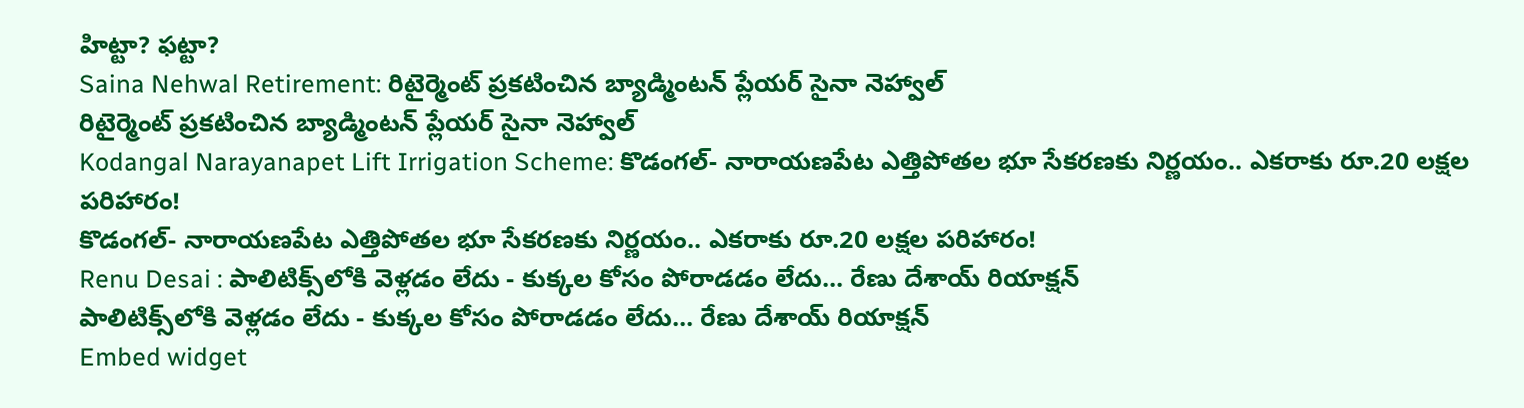హిట్టా? ఫట్టా?
Saina Nehwal Retirement: రిటైర్మెంట్ ప్రకటించిన బ్యాడ్మింటన్ ప్లేయర్ సైనా నెహ్వాల్
రిటైర్మెంట్ ప్రకటించిన బ్యాడ్మింటన్ ప్లేయర్ సైనా నెహ్వాల్
Kodangal Narayanapet Lift Irrigation Scheme: కొడంగల్- నారాయణపేట ఎత్తిపోతల భూ సేకరణకు నిర్ణయం.. ఎకరాకు రూ.20 లక్షల పరిహారం!
కొడంగల్- నారాయణపేట ఎత్తిపోతల భూ సేకరణకు నిర్ణయం.. ఎకరాకు రూ.20 లక్షల పరిహారం!
Renu Desai : పాలిటిక్స్‌లోకి వెళ్లడం లేదు - కుక్కల కోసం పోరాడడం లేదు... రేణు దేశాయ్ రియాక్షన్
పాలిటిక్స్‌లోకి వెళ్లడం లేదు - కుక్కల కోసం పోరాడడం లేదు... రేణు దేశాయ్ రియాక్షన్
Embed widget